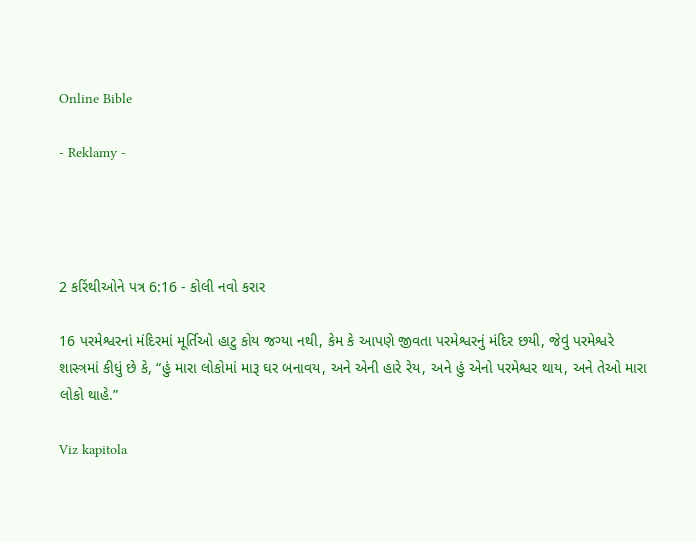Online Bible

- Reklamy -




2 કરિંથીઓને પત્ર 6:16 - કોલી નવો કરાર

16 પરમેશ્વરનાં મંદિરમાં મૂર્તિઓ હાટુ કોય જગ્યા નથી, કેમ કે આપણે જીવતા પરમેશ્વરનું મંદિર છયી, જેવું પરમેશ્વરે શાસ્ત્રમાં કીધું છે કે, “હું મારા લોકોમાં મારૂ ઘર બનાવય, અને એની હારે રેય, અને હું એનો પરમેશ્વર થાય, અને તેઓ મારા લોકો થાહે.”

Viz kapitola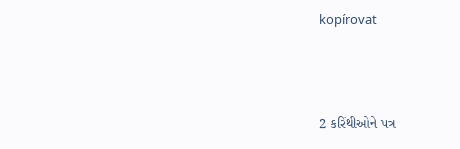kopírovat




2 કરિંથીઓને પત્ર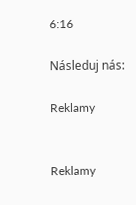6:16

Následuj nás:

Reklamy


Reklamy